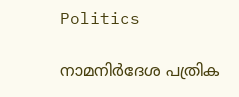Politics

നാമനിര്‍ദേശ പത്രിക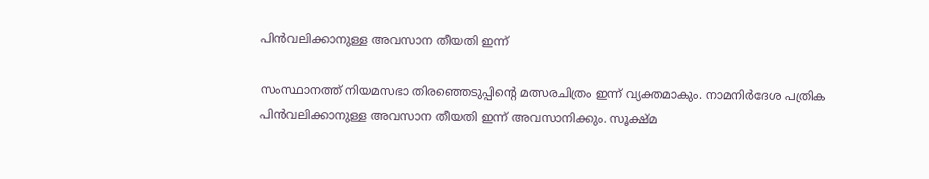പിന്‍വലിക്കാനുള്ള അവസാന തീയതി ഇന്ന്

സംസ്ഥാനത്ത് നിയമസഭാ തിരഞ്ഞെടുപ്പിന്റെ മത്സരചിത്രം ഇന്ന് വ്യക്തമാകും. നാമനിര്‍ദേശ പത്രിക പിന്‍വലിക്കാനുള്ള അവസാന തീയതി ഇന്ന് അവസാനിക്കും. സൂക്ഷ്മ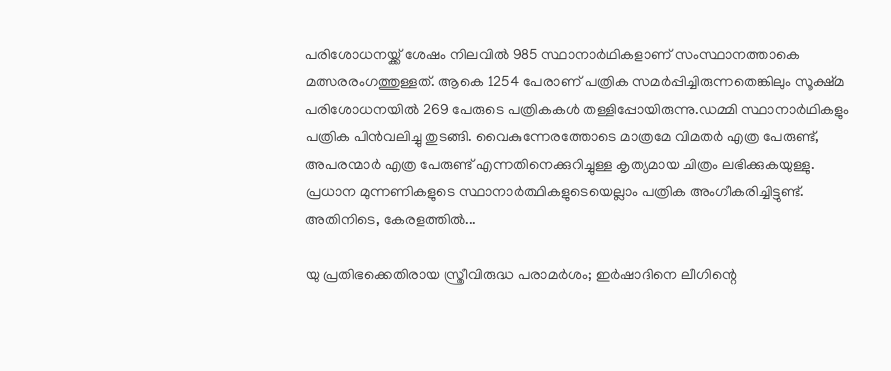പരിശോധനയ്ക്ക് ശേഷം നിലവില്‍ 985 സ്ഥാനാര്‍ഥികളാണ് സംസ്ഥാനത്താകെ മത്സരരംഗത്തുള്ളത്. ആകെ 1254 പേരാണ് പത്രിക സമര്‍പ്പിച്ചിരുന്നതെങ്കിലും സൂക്ഷ്മ പരിശോധനയില്‍ 269 പേരുടെ പത്രികകള്‍ തള്ളിപ്പോയിരുന്നു.ഡമ്മി സ്ഥാനാര്‍ഥികളും പത്രിക പിന്‍വലിച്ചു തുടങ്ങി. വൈകുന്നേരത്തോടെ മാത്രമേ വിമതര്‍ എത്ര പേരുണ്ട്, അപരന്മാര്‍ എത്ര പേരുണ്ട് എന്നതിനെക്കുറിച്ചുള്ള കൃത്യമായ ചിത്രം ലഭിക്കുകയുള്ളു. പ്രധാന മുന്നണികളുടെ സ്ഥാനാര്‍ത്ഥികളുടെയെല്ലാം പത്രിക അംഗീകരിച്ചിട്ടുണ്ട്. അതിനിടെ, കേരളത്തില്‍...

യു പ്രതിഭക്കെതിരായ സ്ത്രീവിരുദ്ധ പരാമര്‍ശം; ഇര്‍ഷാദിനെ ലീഗിന്റെ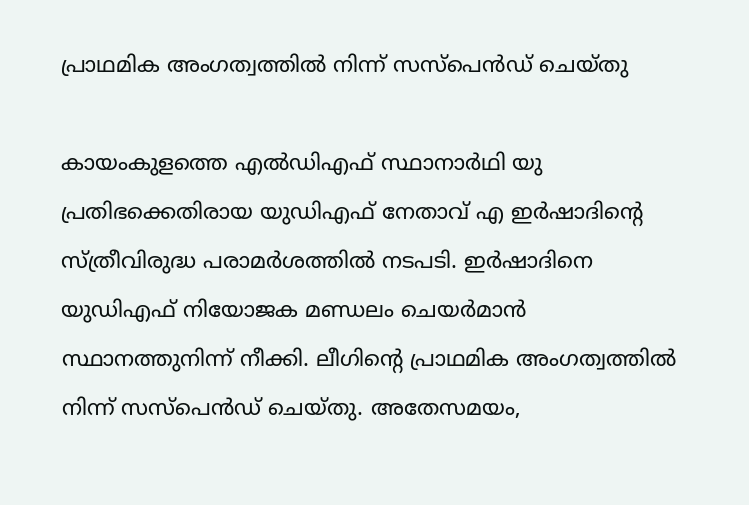പ്രാഥമിക അംഗത്വത്തില്‍ നിന്ന് സസ്‌പെന്‍ഡ് ചെയ്തു

കായംകുളത്തെ എല്‍ഡിഎഫ് സ്ഥാനാര്‍ഥി യു പ്രതിഭക്കെതിരായ യുഡിഎഫ് നേതാവ് എ ഇര്‍ഷാദിന്റെ സ്ത്രീവിരുദ്ധ പരാമര്‍ശത്തില്‍ നടപടി. ഇര്‍ഷാദിനെ യുഡിഎഫ് നിയോജക മണ്ഡലം ചെയര്‍മാന്‍ സ്ഥാനത്തുനിന്ന് നീക്കി. ലീഗിന്റെ പ്രാഥമിക അംഗത്വത്തില്‍ നിന്ന് സസ്‌പെന്‍ഡ് ചെയ്തു. അതേസമയം,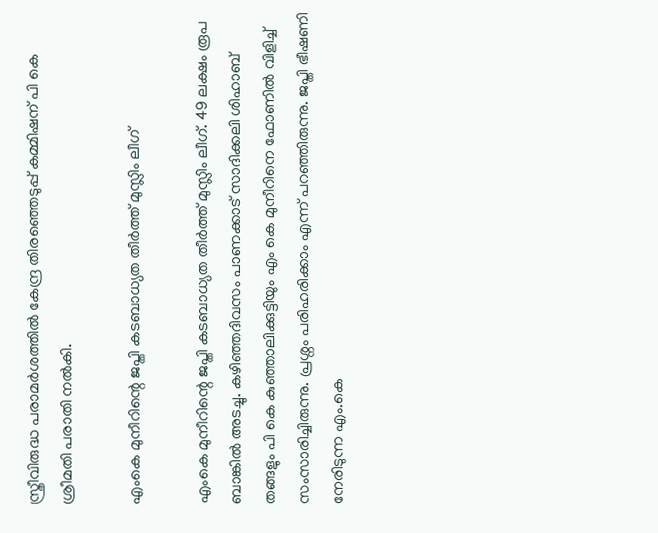സ്ത്രീവിരുദ്ധ പരാമര്‍ശത്തില്‍ കേന്ദ്ര തിരഞ്ഞെടുപ്പ് കമ്മിഷന് പി കെ ശ്രീമതി പരാതി നല്‍കി.

എംകെ മുനീറിന്റെ ജപ്തി കടബാധ്യത തീർത്ത് മുസ്ലിം ലീഗ്

എംകെ മുനീറിന്റെ ജപ്തി കടബാധ്യത തീർത്ത് മുസ്ലിം ലീഗ്. 49 ലക്ഷം രൂപ ബാങ്കിൽ അടച്ചു. കഴിഞ്ഞദിവസം പാണക്കാട് സാദിക്കലി ശിഹാബ് തങ്ങളും പി കെ കുഞ്ഞാലിക്കുട്ടിയും എം കെ മുനീറിനെ ഫോണിൽ വിളിച്ച് സംസാരിച്ചിരുന്നു. പ്രശ്നം പരിഹരിക്കാം എന്ന് പറഞ്ഞിരുന്നു. ജപ്തി ഭീഷണി നേരിടുന്ന എം.കെ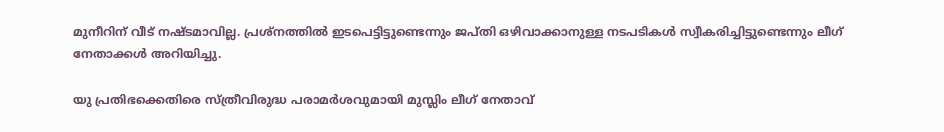മുനീറിന് വീട് നഷ്ടമാവില്ല. പ്രശ്‌നത്തില്‍ ഇടപെട്ടിട്ടുണ്ടെന്നും ജപ്തി ഒഴിവാക്കാനുള്ള നടപടികള്‍ സ്വീകരിച്ചിട്ടുണ്ടെന്നും ലീഗ് നേതാക്കള്‍ അറിയിച്ചു.

യു പ്രതിഭക്കെതിരെ സ്ത്രീവിരുദ്ധ പരാമർശവുമായി മുസ്ലിം ലീഗ് നേതാവ്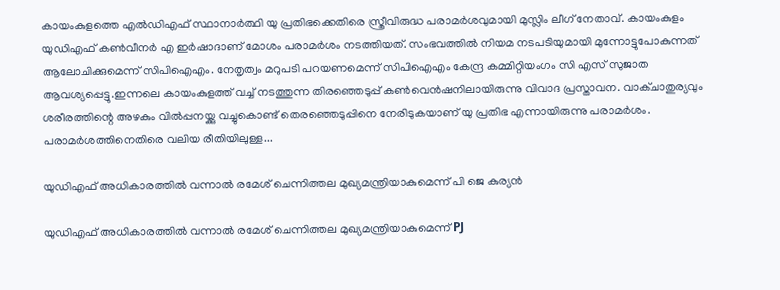കായംകുളത്തെ എൽഡിഎഫ് സ്ഥാനാർത്ഥി യു പ്രതിഭക്കെതിരെ സ്ത്രീവിരുദ്ധ പരാമർശവുമായി മുസ്ലിം ലീഗ് നേതാവ്. കായംകുളം യുഡിഎഫ് കൺവീനർ എ ഇർഷാദാണ് മോശം പരാമർശം നടത്തിയത്. സംഭവത്തിൽ നിയമ നടപടിയുമായി മുന്നോട്ടുപോകുന്നത് ആലോചിക്കുമെന്ന് സിപിഐഎം. നേതൃത്വം മറുപടി പറയണമെന്ന് സിപിഐഎം കേന്ദ്ര കമ്മിറ്റിയംഗം സി എസ് സുജാത ആവശ്യപ്പെട്ടു.ഇന്നലെ കായംകുളത്ത് വച്ച് നടത്തുന്ന തിരഞ്ഞെടുപ്പ് കൺവെൻഷനിലായിരുന്നു വിവാദ പ്രസ്താവന. വാക്ചാതുര്യവും ശരീരത്തിന്റെ അഴകും വിൽപ്പനയ്ക്കു വച്ചുകൊണ്ട് തെരഞ്ഞെടുപ്പിനെ നേരിടുകയാണ് യു പ്രതിഭ എന്നായിരുന്നു പരാമർശം. പരാമർശത്തിനെതിരെ വലിയ രീതിയിലുള്ള...

യുഡിഎഫ് അധികാരത്തിൽ വന്നാൽ രമേശ് ചെന്നിത്തല മുഖ്യമന്ത്രിയാകുമെന്ന് പി ജെ കുര്യൻ

യുഡിഎഫ് അധികാരത്തിൽ വന്നാൽ രമേശ് ചെന്നിത്തല മുഖ്യമന്ത്രിയാകുമെന്ന് PJ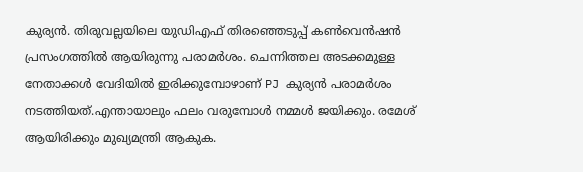കുര്യൻ. തിരുവല്ലയിലെ യുഡിഎഫ് തിരഞ്ഞെടുപ്പ് കൺവെൻഷൻ പ്രസംഗത്തിൽ ആയിരുന്നു പരാമർശം. ചെന്നിത്തല അടക്കമുള്ള നേതാക്കൾ വേദിയിൽ ഇരിക്കുമ്പോഴാണ് PJ കുര്യൻ പരാമർശം നടത്തിയത്.എന്തായാലും ഫലം വരുമ്പോൾ നമ്മൾ ജയിക്കും. രമേശ്‌ ആയിരിക്കും മുഖ്യമന്ത്രി ആകുക.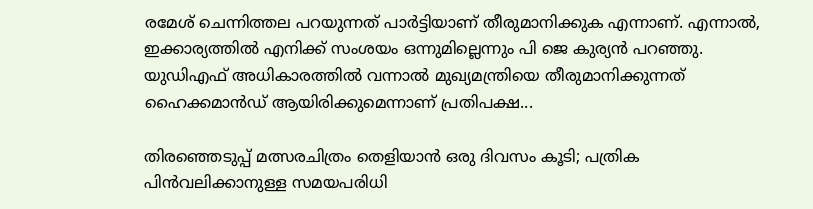രമേശ്‌ ചെന്നിത്തല പറയുന്നത് പാർട്ടിയാണ് തീരുമാനിക്കുക എന്നാണ്. എന്നാൽ, ഇക്കാര്യത്തിൽ എനിക്ക് സംശയം ഒന്നുമില്ലെന്നും പി ജെ കുര്യൻ പറഞ്ഞു. യുഡിഎഫ് അധികാരത്തിൽ വന്നാൽ മുഖ്യമന്ത്രിയെ തീരുമാനിക്കുന്നത് ഹൈക്കമാൻഡ് ആയിരിക്കുമെന്നാണ് പ്രതിപക്ഷ...

തിരഞ്ഞെടുപ്പ് മത്സരചിത്രം തെളിയാൻ ഒരു ദിവസം കൂടി; പത്രിക പിൻവലിക്കാനുള്ള സമയപരിധി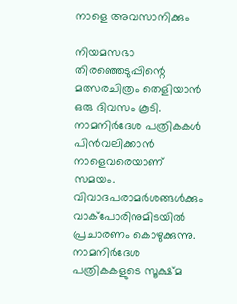നാളെ അവസാനിക്കും

നിയമസഭാ തിരഞ്ഞെടുപ്പിന്റെ മത്സരചിത്രം തെളിയാൻ ഒരു ദിവസം കൂടി. നാമനിർദേശ പത്രികകൾ പിൻവലിക്കാൻ നാളെവരെയാണ് സമയം. വിവാദപരാമർശങ്ങൾക്കും വാക്പോരിനുമിടയിൽ പ്രചാരണം കൊഴുക്കുന്നു. നാമനിർദേശ പത്രികകളുടെ സൂക്ഷ്മ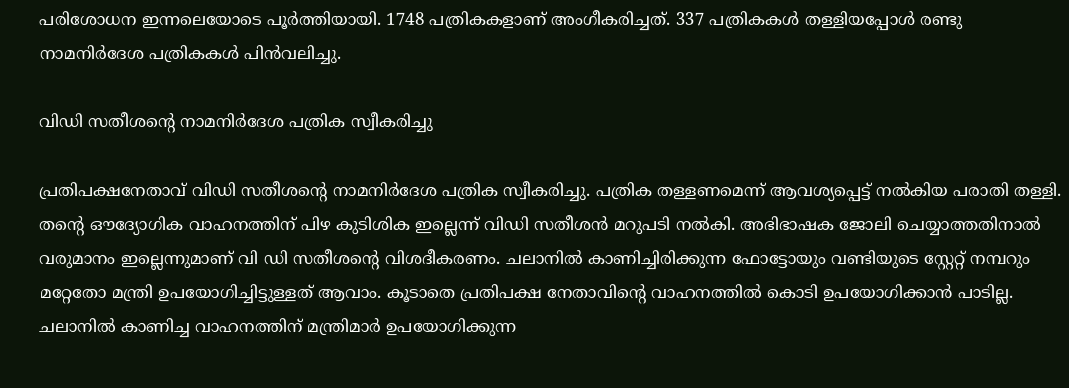പരിശോധന ഇന്നലെയോടെ പൂർത്തിയായി. 1748 പത്രികകളാണ് അംഗീകരിച്ചത്. 337 പത്രികകൾ തള്ളിയപ്പോൾ രണ്ടു നാമനിർദേശ പത്രികകൾ പിൻവലിച്ചു.

വിഡി സതീശന്റെ നാമനിര്‍ദേശ പത്രിക സ്വീകരിച്ചു

പ്രതിപക്ഷനേതാവ് വിഡി സതീശന്റെ നാമനിര്‍ദേശ പത്രിക സ്വീകരിച്ചു. പത്രിക തള്ളണമെന്ന് ആവശ്യപ്പെട്ട് നല്‍കിയ പരാതി തള്ളി. തന്റെ ഔദ്യോഗിക വാഹനത്തിന് പിഴ കുടിശിക ഇല്ലെന്ന് വിഡി സതീശന്‍ മറുപടി നല്‍കി. അഭിഭാഷക ജോലി ചെയ്യാത്തതിനാല്‍ വരുമാനം ഇല്ലെന്നുമാണ് വി ഡി സതീശന്റെ വിശദീകരണം. ചലാനില്‍ കാണിച്ചിരിക്കുന്ന ഫോട്ടോയും വണ്ടിയുടെ സ്റ്റേറ്റ് നമ്പറും മറ്റേതോ മന്ത്രി ഉപയോഗിച്ചിട്ടുള്ളത് ആവാം. കൂടാതെ പ്രതിപക്ഷ നേതാവിന്റെ വാഹനത്തില്‍ കൊടി ഉപയോഗിക്കാന്‍ പാടില്ല. ചലാനില്‍ കാണിച്ച വാഹനത്തിന് മന്ത്രിമാര്‍ ഉപയോഗിക്കുന്ന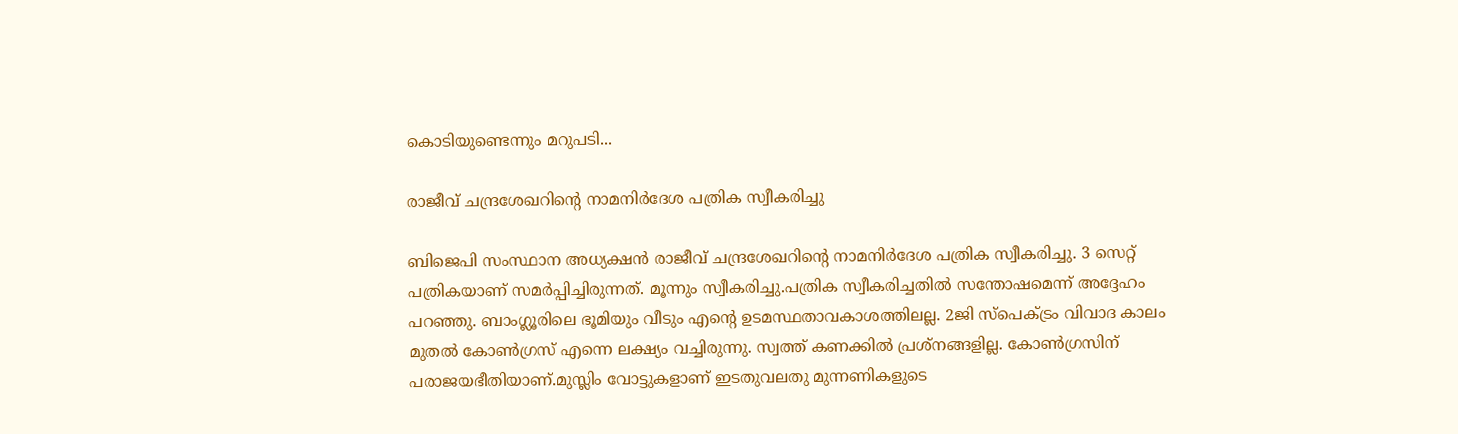കൊടിയുണ്ടെന്നും മറുപടി...

രാജീവ് ചന്ദ്രശേഖറിന്റെ നാമനിർദേശ പത്രിക സ്വീകരിച്ചു

ബിജെപി സംസ്ഥാന അധ്യക്ഷൻ രാജീവ് ചന്ദ്രശേഖറിന്റെ നാമനിർദേശ പത്രിക സ്വീകരിച്ചു. 3 സെറ്റ് പത്രികയാണ് സമർപ്പിച്ചിരുന്നത്. മൂന്നും സ്വീകരിച്ചു.പത്രിക സ്വീകരിച്ചതിൽ സന്തോഷമെന്ന് അദ്ദേഹം പറഞ്ഞു. ബാംഗ്ലൂരിലെ ഭൂമിയും വീടും എൻ്റെ ഉടമസ്ഥതാവകാശത്തിലല്ല. 2ജി സ്പെക്ട്രം വിവാദ കാലം മുതൽ കോൺഗ്രസ് എന്നെ ലക്ഷ്യം വച്ചിരുന്നു. സ്വത്ത് കണക്കിൽ പ്രശ്‌നങ്ങളില്ല. കോൺഗ്രസിന് പരാജയഭീതിയാണ്.മുസ്ലിം വോട്ടുകളാണ് ഇടതുവലതു മുന്നണികളുടെ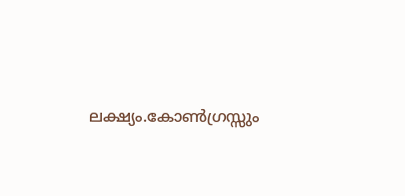ലക്ഷ്യം.കോൺഗ്രസ്സും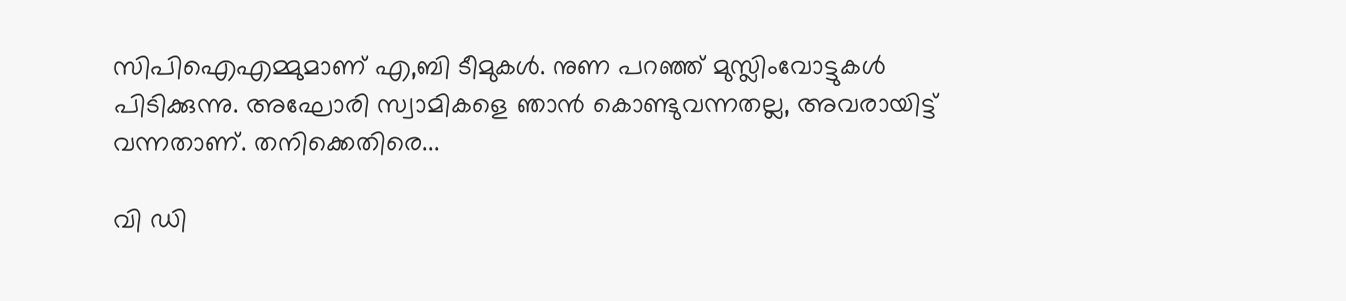സിപിഐഎമ്മുമാണ് എ,ബി ടീമുകൾ. നുണ പറഞ്ഞ് മുസ്ലിംവോട്ടുകൾ പിടിക്കുന്നു. അഘോരി സ്വാമികളെ ഞാൻ കൊണ്ടുവന്നതല്ല, അവരായിട്ട് വന്നതാണ്. തനിക്കെതിരെ...

വി ഡി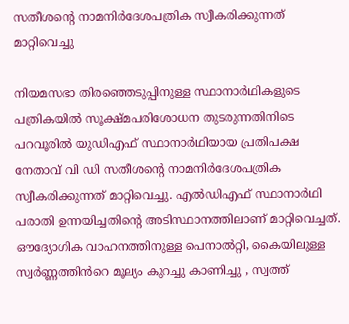സതീശന്റെ നാമനിർദേശപത്രിക സ്വീകരിക്കുന്നത് മാറ്റിവെച്ചു

നിയമസഭാ തിരഞ്ഞെടുപ്പിനുള്ള സ്ഥാനാർഥികളുടെ പത്രികയിൽ സൂക്ഷ്മപരിശോധന തുടരുന്നതിനിടെ പറവൂരിൽ യുഡിഎഫ് സ്ഥാനാർഥിയായ പ്രതിപക്ഷ നേതാവ് വി ഡി സതീശന്റെ നാമനിർദേശപത്രിക സ്വീകരിക്കുന്നത് മാറ്റിവെച്ചു. എൽഡിഎഫ് സ്ഥാനാർഥി പരാതി ഉന്നയിച്ചതിന്റെ അടിസ്ഥാനത്തിലാണ് മാറ്റിവെച്ചത്. ഔദ്യോഗിക വാഹനത്തിനുള്ള പെനാൽറ്റി, കൈയിലുള്ള സ്വർണ്ണത്തിൻറെ മൂല്യം കുറച്ചു കാണിച്ചു , സ്വത്ത്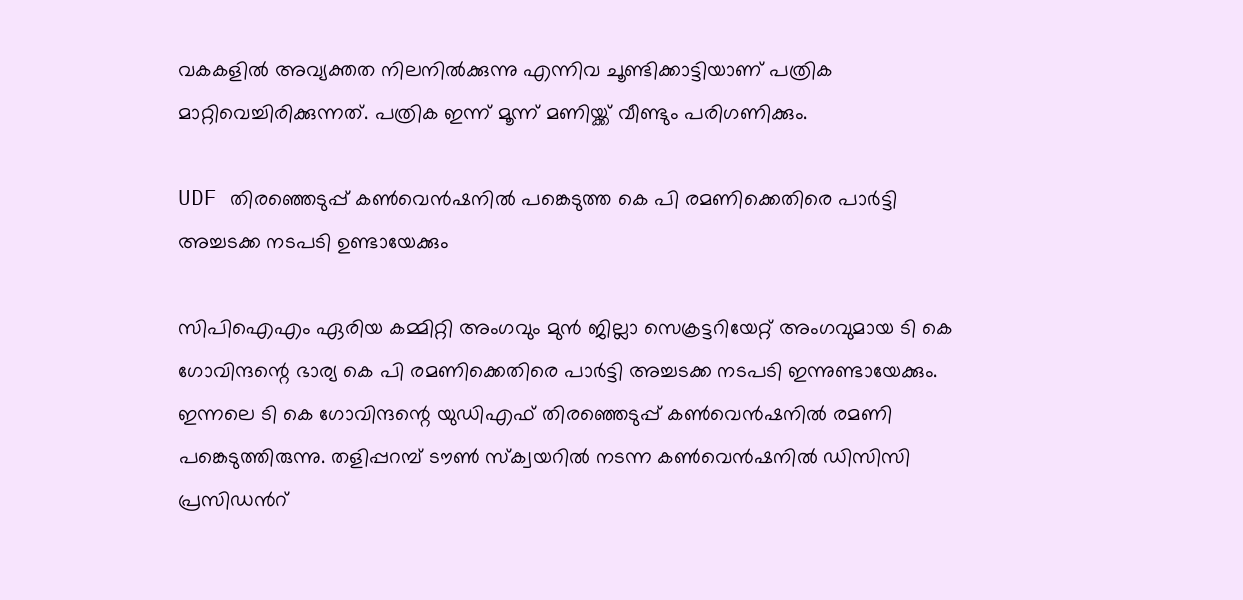വകകളിൽ അവ്യക്തത നിലനിൽക്കുന്നു എന്നിവ ചൂണ്ടിക്കാട്ടിയാണ് പത്രിക മാറ്റിവെച്ചിരിക്കുന്നത്. പത്രിക ഇന്ന് മൂന്ന് മണിയ്ക്ക് വീണ്ടും പരിഗണിക്കും.

UDF തിരഞ്ഞെടുപ്പ് കൺവെന്‍ഷനിൽ പങ്കെടുത്ത കെ പി രമണിക്കെതിരെ പാർട്ടി അച്ചടക്ക നടപടി ഉണ്ടായേക്കും

സിപിഐഎം ഏരിയ കമ്മിറ്റി അംഗവും മുൻ ജില്ലാ സെക്രട്ടറിയേറ്റ് അംഗവുമായ ടി കെ ഗോവിന്ദന്റെ ഭാര്യ കെ പി രമണിക്കെതിരെ പാർട്ടി അച്ചടക്ക നടപടി ഇന്നുണ്ടായേക്കും. ഇന്നലെ ടി കെ ഗോവിന്ദന്റെ യുഡിഎഫ് തിരഞ്ഞെടുപ്പ് കൺവെൻഷനിൽ രമണി പങ്കെടുത്തിരുന്നു. തളിപ്പറമ്പ് ടൗൺ സ്ക്വയറിൽ നടന്ന കൺവെൻഷനിൽ ഡിസിസി പ്രസിഡൻറ്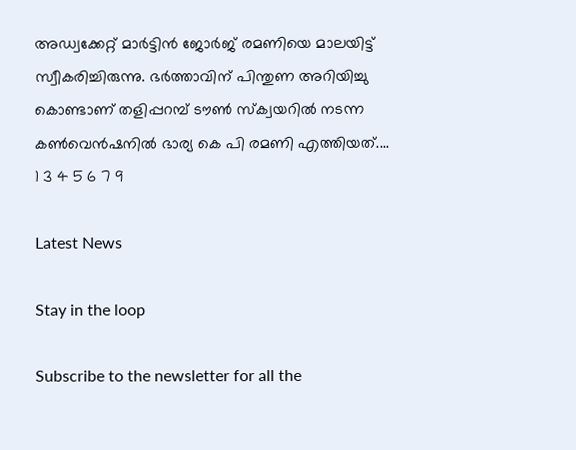അഡ്വക്കേറ്റ് മാർട്ടിൻ ജോർജ് രമണിയെ മാലയിട്ട് സ്വീകരിച്ചിരുന്നു. ഭർത്താവിന് പിന്തുണ അറിയിച്ചു കൊണ്ടാണ് തളിപ്പറമ്പ് ടൗൺ സ്ക്വയറിൽ നടന്ന കൺവെൻഷനിൽ ഭാര്യ കെ പി രമണി എത്തിയത്....
1 3 4 5 6 7 9

Latest News

Stay in the loop

Subscribe to the newsletter for all the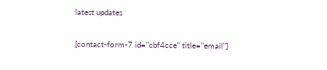latest updates

[contact-form-7 id="cbf4cce" title="email"]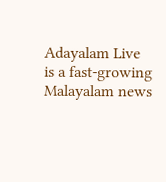Adayalam Live is a fast-growing Malayalam news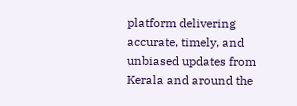platform delivering accurate, timely, and unbiased updates from Kerala and around the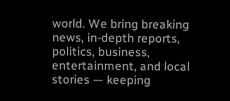world. We bring breaking news, in-depth reports, politics, business, entertainment, and local stories — keeping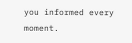you informed every moment.